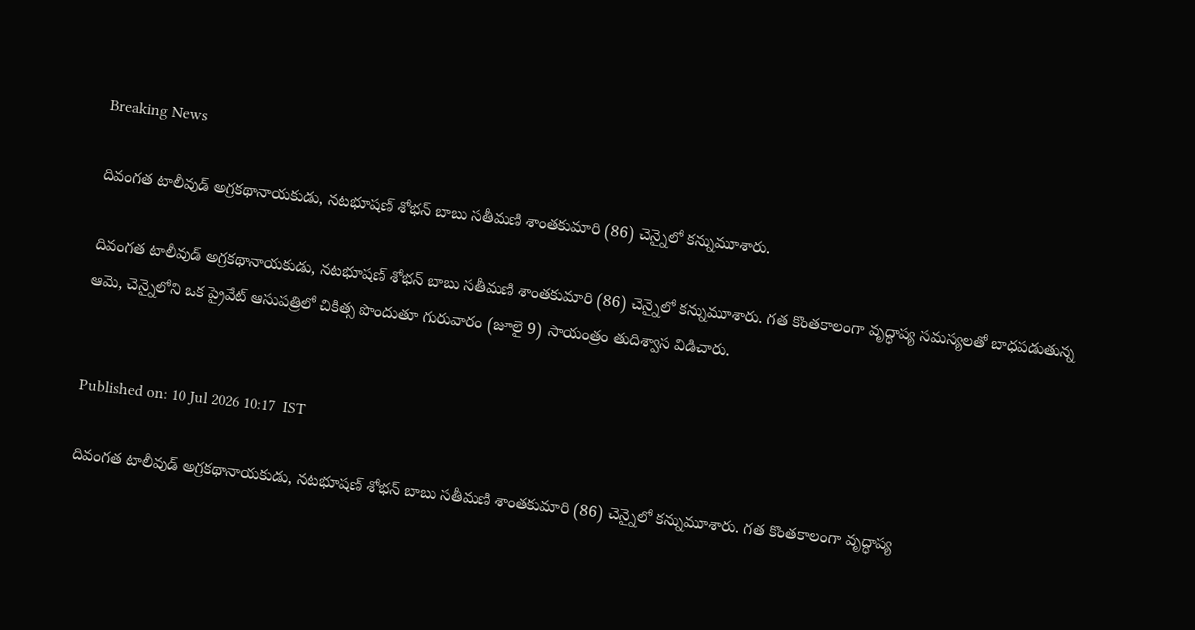Breaking News

దివంగత టాలీవుడ్ అగ్రకథానాయకుడు, నటభూషణ్ శోభన్ బాబు సతీమణి శాంతకుమారి (86) చెన్నైలో కన్నుమూశారు.

దివంగత టాలీవుడ్ అగ్రకథానాయకుడు, నటభూషణ్ శోభన్ బాబు సతీమణి శాంతకుమారి (86) చెన్నైలో కన్నుమూశారు. గత కొంతకాలంగా వృద్ధాప్య సమస్యలతో బాధపడుతున్న ఆమె, చెన్నైలోని ఒక ప్రైవేట్ ఆసుపత్రిలో చికిత్స పొందుతూ గురువారం (జూలై 9) సాయంత్రం తుదిశ్వాస విడిచారు.


Published on: 10 Jul 2026 10:17  IST

దివంగత టాలీవుడ్ అగ్రకథానాయకుడు, నటభూషణ్ శోభన్ బాబు సతీమణి శాంతకుమారి (86) చెన్నైలో కన్నుమూశారు. గత కొంతకాలంగా వృద్ధాప్య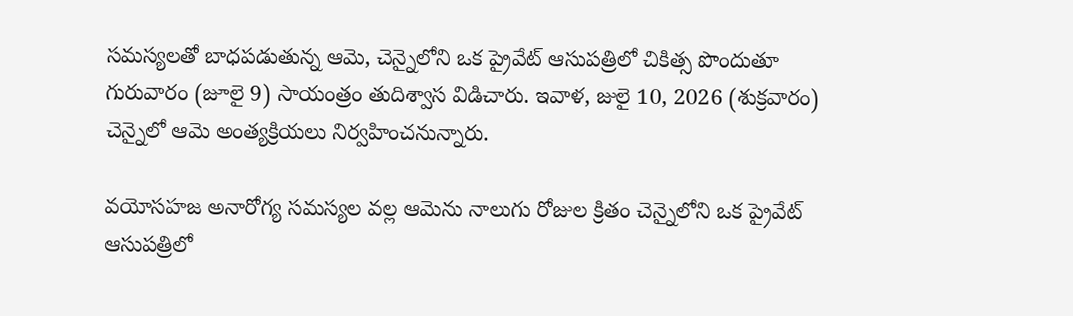సమస్యలతో బాధపడుతున్న ఆమె, చెన్నైలోని ఒక ప్రైవేట్ ఆసుపత్రిలో చికిత్స పొందుతూ గురువారం (జూలై 9) సాయంత్రం తుదిశ్వాస విడిచారు. ఇవాళ, జులై 10, 2026 (శుక్రవారం) చెన్నైలో ఆమె అంత్యక్రియలు నిర్వహించనున్నారు.

వయోసహజ అనారోగ్య సమస్యల వల్ల ఆమెను నాలుగు రోజుల క్రితం చెన్నైలోని ఒక ప్రైవేట్ ఆసుపత్రిలో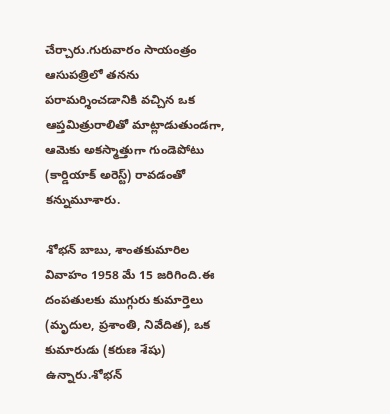చేర్చారు.గురువారం సాయంత్రం ఆసుపత్రిలో తనను పరామర్శించడానికి వచ్చిన ఒక ఆప్తమిత్రురాలితో మాట్లాడుతుండగా, ఆమెకు అకస్మాత్తుగా గుండెపోటు (కార్డియాక్ అరెస్ట్) రావడంతో కన్నుమూశారు.

శోభన్ బాబు, శాంతకుమారిల వివాహం 1958 మే 15 జరిగింది.ఈ దంపతులకు ముగ్గురు కుమార్తెలు (మృదుల, ప్రశాంతి, నివేదిత), ఒక కుమారుడు (కరుణ శేషు) ఉన్నారు.శోభన్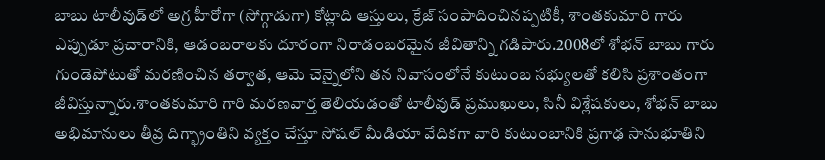బాబు టాలీవుడ్‌లో అగ్ర హీరోగా (సోగ్గాడుగా) కోట్లాది ఆస్తులు, క్రేజ్ సంపాదించినప్పటికీ, శాంతకుమారి గారు ఎప్పుడూ ప్రచారానికి, ఆడంబరాలకు దూరంగా నిరాడంబరమైన జీవితాన్ని గడిపారు.2008లో శోభన్ బాబు గారు గుండెపోటుతో మరణించిన తర్వాత, ఆమె చెన్నైలోని తన నివాసంలోనే కుటుంబ సభ్యులతో కలిసి ప్రశాంతంగా జీవిస్తున్నారు.శాంతకుమారి గారి మరణవార్త తెలియడంతో టాలీవుడ్ ప్రముఖులు, సినీ విశ్లేషకులు, శోభన్ బాబు అభిమానులు తీవ్ర దిగ్భ్రాంతిని వ్యక్తం చేస్తూ సోషల్ మీడియా వేదికగా వారి కుటుంబానికి ప్రగాఢ సానుభూతిని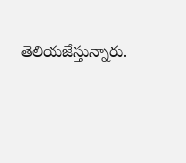తెలియజేస్తున్నారు.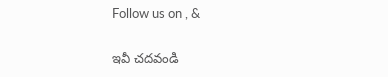Follow us on , &

ఇవీ చదవండి